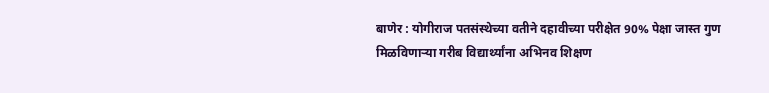बाणेर : योगीराज पतसंस्थेच्या वतीने दहावीच्या परीक्षेत 90% पेक्षा जास्त गुण मिळविणाऱ्या गरीब विद्यार्थ्यांना अभिनव शिक्षण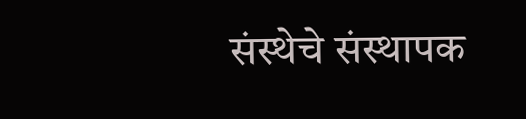संस्थेचे संस्थापक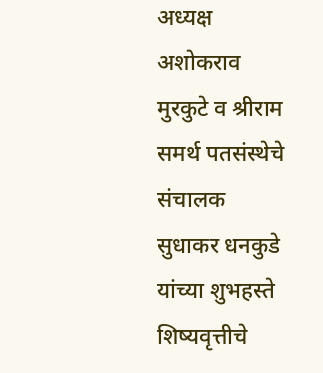अध्यक्ष अशोकराव मुरकुटे व श्रीराम समर्थ पतसंस्थेचे संचालक सुधाकर धनकुडे यांच्या शुभहस्ते शिष्यवृत्तीचे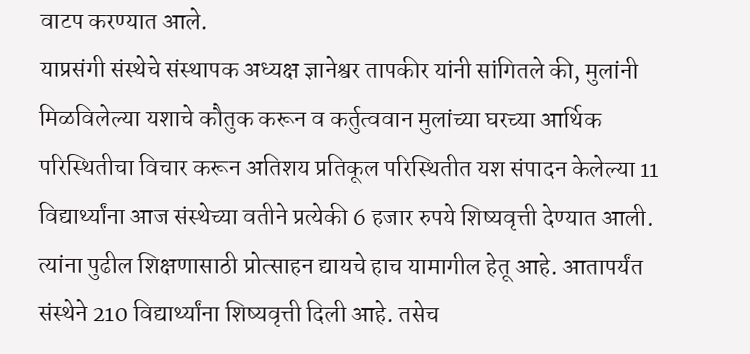वाटप करण्यात आले.
याप्रसंगी संस्थेचे संस्थापक अध्यक्ष ज्ञानेश्वर तापकीर यांनी सांगितले की, मुलांनी मिळविलेल्या यशाचे कौतुक करून व कर्तुत्ववान मुलांच्या घरच्या आर्थिक परिस्थितीचा विचार करून अतिशय प्रतिकूल परिस्थितीत यश संपादन केलेल्या 11 विद्यार्थ्यांना आज संस्थेच्या वतीने प्रत्येकी 6 हजार रुपये शिष्यवृत्ती देण्यात आली. त्यांना पुढील शिक्षणासाठी प्रोत्साहन द्यायचे हाच यामागील हेतू आहे. आतापर्यंत संस्थेने 210 विद्यार्थ्यांना शिष्यवृत्ती दिली आहे. तसेच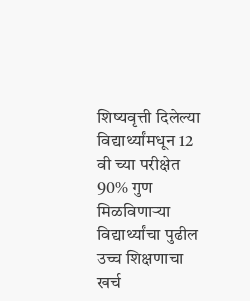शिष्यवृत्ती दिलेल्या विद्यार्थ्यांमधून 12 वी च्या परीक्षेत 90% गुण मिळविणाऱ्या विद्यार्थ्यांचा पुढील उच्च शिक्षणाचा खर्च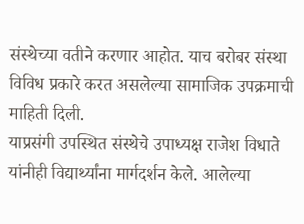संस्थेच्या वतीने करणार आहोत. याच बरोबर संस्था विविध प्रकारे करत असलेल्या सामाजिक उपक्रमाची माहिती दिली.
याप्रसंगी उपस्थित संस्थेचे उपाध्यक्ष राजेश विधाते यांनीही विद्यार्थ्यांना मार्गदर्शन केले. आलेल्या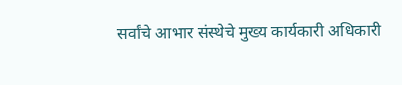सर्वांचे आभार संस्थेचे मुख्य कार्यकारी अधिकारी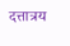दत्तात्रय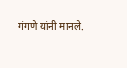गंगणे यांनी मानले.